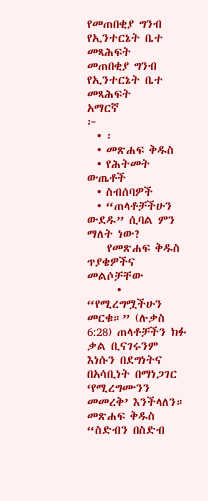የመጠበቂያ ግንብ የኢንተርኔት ቤተ መጻሕፍት
መጠበቂያ ግንብ
የኢንተርኔት ቤተ መጻሕፍት
አማርኛ
፦
  • ፡
  • መጽሐፍ ቅዱስ
  • የሕትመት ውጤቶች
  • ስብሰባዎች
  • “ጠላቶቻችሁን ውደዱ” ሲባል ምን ማለት ነው?
    የመጽሐፍ ቅዱስ ጥያቄዎችና መልሶቻቸው
      • “የሚረግሟችሁን መርቁ።” (ሉቃስ 6:28) ጠላቶቻችን ክፉ ቃል ቢናገሩንም እነሱን በደግነትና በአሳቢነት በማነጋገር ‘የሚረግሙንን መመረቅ’ እንችላለን። መጽሐፍ ቅዱስ “ስድብን በስድብ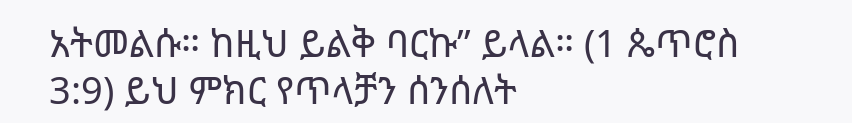አትመልሱ። ከዚህ ይልቅ ባርኩ” ይላል። (1 ጴጥሮስ 3:9) ይህ ምክር የጥላቻን ሰንሰለት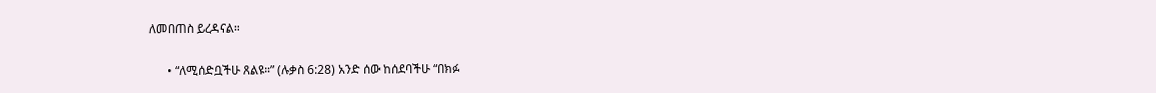ለመበጠስ ይረዳናል።

      • “ለሚሰድቧችሁ ጸልዩ።” (ሉቃስ 6:28) አንድ ሰው ከሰደባችሁ “በክፉ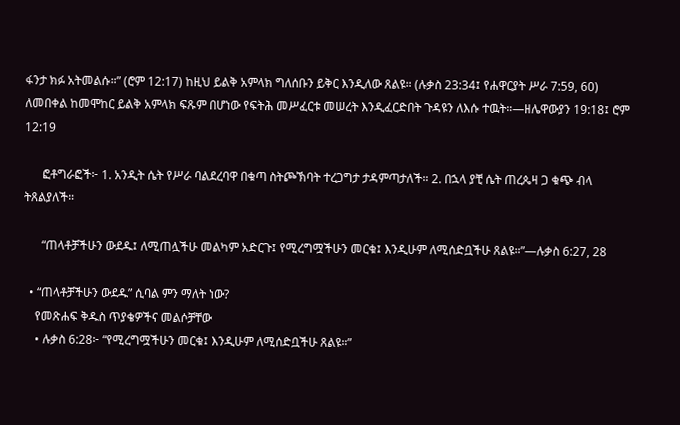ፋንታ ክፉ አትመልሱ።” (ሮም 12:17) ከዚህ ይልቅ አምላክ ግለሰቡን ይቅር እንዲለው ጸልዩ። (ሉቃስ 23:34፤ የሐዋርያት ሥራ 7:59, 60) ለመበቀል ከመሞከር ይልቅ አምላክ ፍጹም በሆነው የፍትሕ መሥፈርቱ መሠረት እንዲፈርድበት ጉዳዩን ለእሱ ተዉት።—ዘሌዋውያን 19:18፤ ሮም 12:19

      ፎቶግራፎች፦ 1. አንዲት ሴት የሥራ ባልደረባዋ በቁጣ ስትጮኽባት ተረጋግታ ታዳምጣታለች። 2. በኋላ ያቺ ሴት ጠረጴዛ ጋ ቁጭ ብላ ትጸልያለች።

      “ጠላቶቻችሁን ውደዱ፤ ለሚጠሏችሁ መልካም አድርጉ፤ የሚረግሟችሁን መርቁ፤ እንዲሁም ለሚሰድቧችሁ ጸልዩ።”—ሉቃስ 6:27, 28

  • “ጠላቶቻችሁን ውደዱ” ሲባል ምን ማለት ነው?
    የመጽሐፍ ቅዱስ ጥያቄዎችና መልሶቻቸው
    • ሉቃስ 6:28፦ “የሚረግሟችሁን መርቁ፤ እንዲሁም ለሚሰድቧችሁ ጸልዩ።”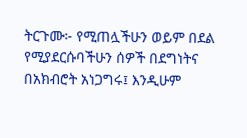ትርጉሙ፦ የሚጠሏችሁን ወይም በደል የሚያደርሱባችሁን ሰዎች በደግነትና በአክብሮት አነጋግሩ፤ እንዲሁም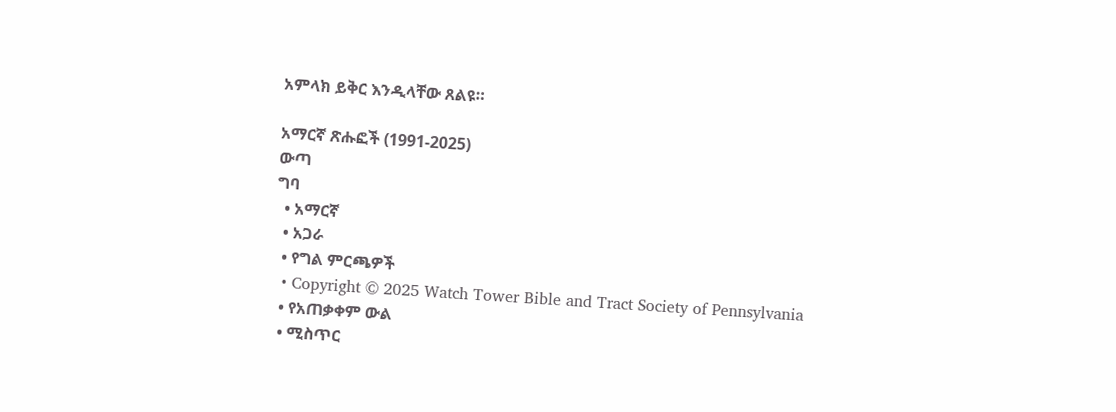አምላክ ይቅር እንዲላቸው ጸልዩ።

አማርኛ ጽሑፎች (1991-2025)
ውጣ
ግባ
  • አማርኛ
  • አጋራ
  • የግል ምርጫዎች
  • Copyright © 2025 Watch Tower Bible and Tract Society of Pennsylvania
  • የአጠቃቀም ውል
  • ሚስጥር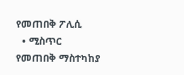የመጠበቅ ፖሊሲ
  • ሚስጥር የመጠበቅ ማስተካከያ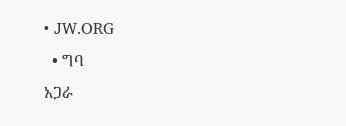• JW.ORG
  • ግባ
አጋራ